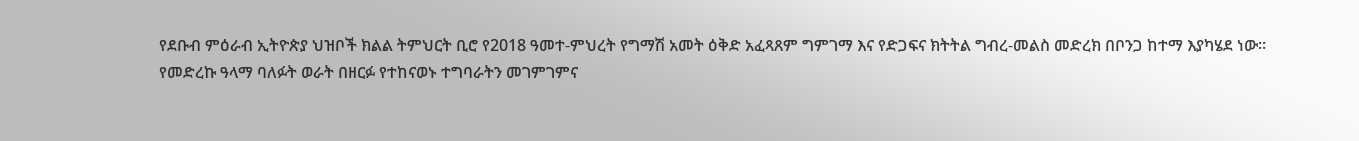የደቡብ ምዕራብ ኢትዮጵያ ህዝቦች ክልል ትምህርት ቢሮ የ2018 ዓመተ-ምህረት የግማሽ አመት ዕቅድ አፈጻጸም ግምገማ እና የድጋፍና ክትትል ግብረ-መልስ መድረክ በቦንጋ ከተማ እያካሄደ ነው።
የመድረኩ ዓላማ ባለፉት ወራት በዘርፉ የተከናወኑ ተግባራትን መገምገምና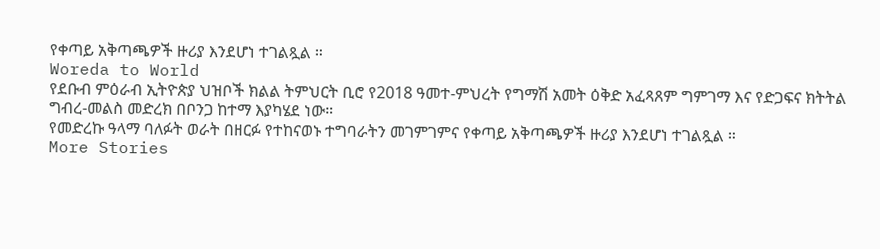የቀጣይ አቅጣጫዎች ዙሪያ እንደሆነ ተገልጿል ።
Woreda to World
የደቡብ ምዕራብ ኢትዮጵያ ህዝቦች ክልል ትምህርት ቢሮ የ2018 ዓመተ-ምህረት የግማሽ አመት ዕቅድ አፈጻጸም ግምገማ እና የድጋፍና ክትትል ግብረ-መልስ መድረክ በቦንጋ ከተማ እያካሄደ ነው።
የመድረኩ ዓላማ ባለፉት ወራት በዘርፉ የተከናወኑ ተግባራትን መገምገምና የቀጣይ አቅጣጫዎች ዙሪያ እንደሆነ ተገልጿል ።
More Stories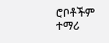ሮቦቶችም ተማሪ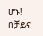ሆኑ! በቻይና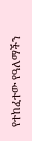የተከፈተው የዓለማችን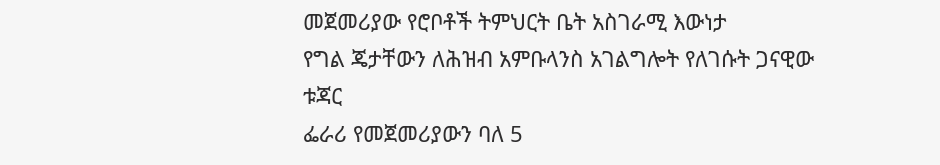መጀመሪያው የሮቦቶች ትምህርት ቤት አስገራሚ እውነታ
የግል ጄታቸውን ለሕዝብ አምቡላንስ አገልግሎት የለገሱት ጋናዊው ቱጃር
ፌራሪ የመጀመሪያውን ባለ 5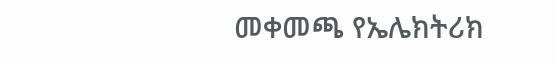መቀመጫ የኤሌክትሪክ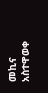መኪና አስተዋወቀ